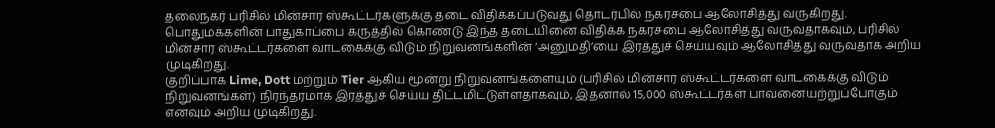தலைநகர் பரிசில் மின்சார ஸ்கூட்டர்களுக்கு தடை விதிக்கப்படுவது தொடர்பில் நகரசபை ஆலோசித்து வருகிறது.
பொதுமக்களின் பாதுகாப்பை கருத்தில் கொண்டு இந்த தடையினை விதிக்க நகரசபை ஆலோசித்து வருவதாகவும், பரிசில் மின்சார ஸ்கூட்டர்களை வாடகைக்கு விடும் நிறுவனங்களின் ‘அனுமதி’யை இரத்துச் செய்யவும் ஆலோசித்து வருவதாக அறிய முடிகிறது.
குறிப்பாக Lime, Dott மற்றும் Tier ஆகிய மூன்று நிறுவனங்களையும் (பரிசில் மின்சார ஸ்கூட்டர்களை வாடகைக்கு விடும் நிறுவனங்கள்) நிரந்தரமாக இரத்துச் செய்ய திட்டமிட்டுள்ளதாகவும், இதனால் 15,000 ஸ்கூட்டர்கள் பாவனையற்றுப்போகும் எனவும் அறிய முடிகிறது.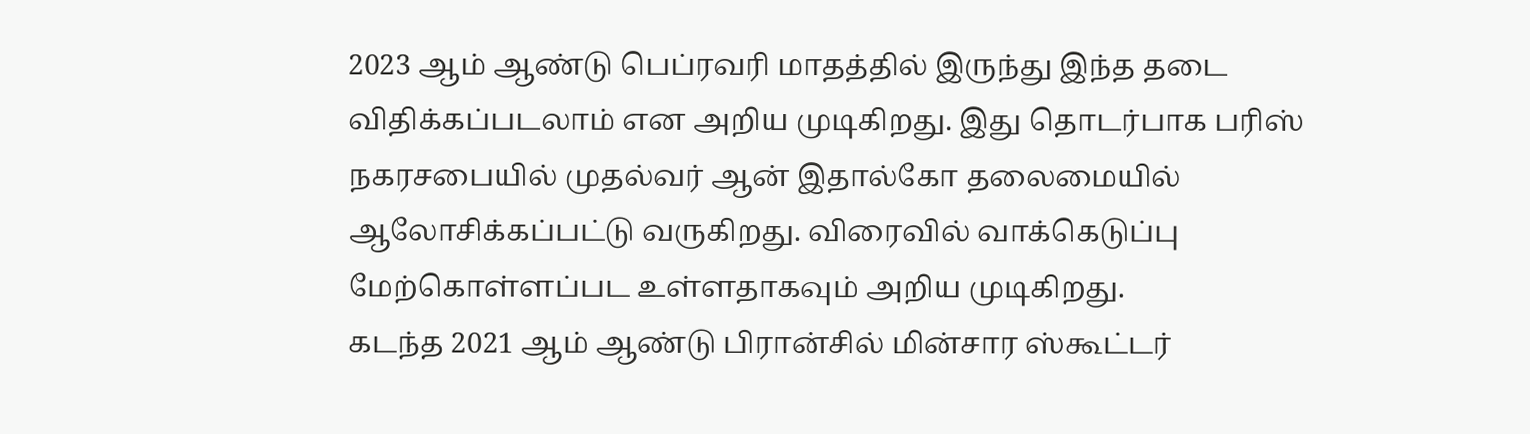2023 ஆம் ஆண்டு பெப்ரவரி மாதத்தில் இருந்து இந்த தடை விதிக்கப்படலாம் என அறிய முடிகிறது. இது தொடர்பாக பரிஸ் நகரசபையில் முதல்வர் ஆன் இதால்கோ தலைமையில் ஆலோசிக்கப்பட்டு வருகிறது. விரைவில் வாக்கெடுப்பு மேற்கொள்ளப்பட உள்ளதாகவும் அறிய முடிகிறது.
கடந்த 2021 ஆம் ஆண்டு பிரான்சில் மின்சார ஸ்கூட்டர்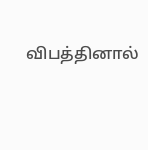விபத்தினால்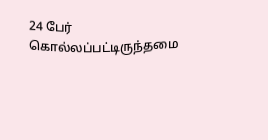24 பேர் கொல்லப்பட்டிருந்தமை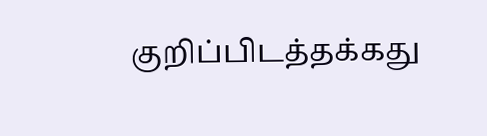குறிப்பிடத்தக்கது